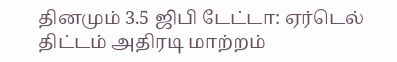தினமும் 3.5 ஜிபி டேட்டா: ஏர்டெல் திட்டம் அதிரடி மாற்றம்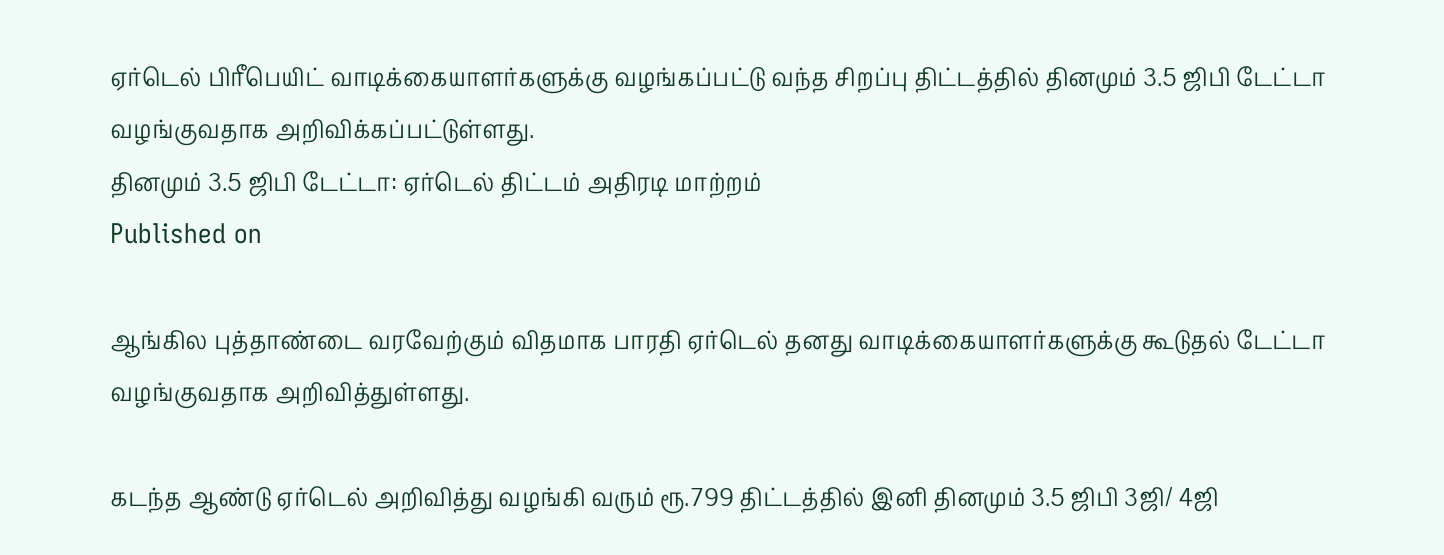ஏர்டெல் பிரீபெயிட் வாடிக்கையாளர்களுக்கு வழங்கப்பட்டு வந்த சிறப்பு திட்டத்தில் தினமும் 3.5 ஜிபி டேட்டா வழங்குவதாக அறிவிக்கப்பட்டுள்ளது.
தினமும் 3.5 ஜிபி டேட்டா: ஏர்டெல் திட்டம் அதிரடி மாற்றம்
Published on

ஆங்கில புத்தாண்டை வரவேற்கும் விதமாக பாரதி ஏர்டெல் தனது வாடிக்கையாளர்களுக்கு கூடுதல் டேட்டா வழங்குவதாக அறிவித்துள்ளது.

கடந்த ஆண்டு ஏர்டெல் அறிவித்து வழங்கி வரும் ரூ.799 திட்டத்தில் இனி தினமும் 3.5 ஜிபி 3ஜி/ 4ஜி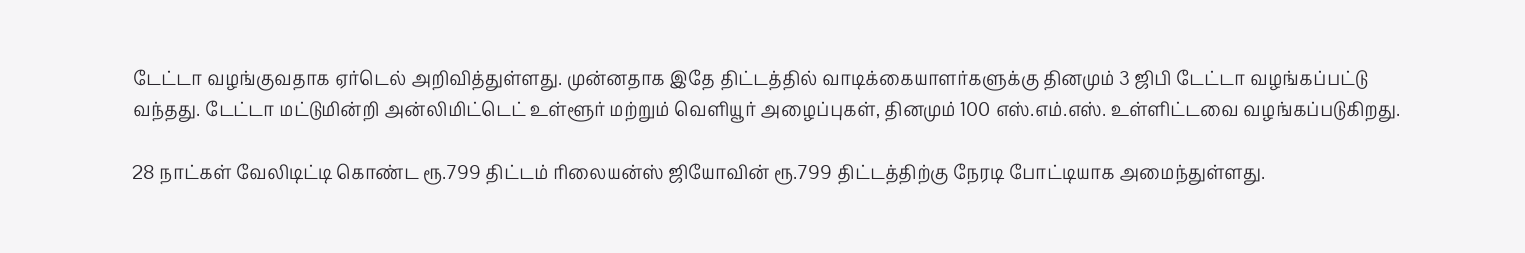டேட்டா வழங்குவதாக ஏர்டெல் அறிவித்துள்ளது. முன்னதாக இதே திட்டத்தில் வாடிக்கையாளர்களுக்கு தினமும் 3 ஜிபி டேட்டா வழங்கப்பட்டு வந்தது. டேட்டா மட்டுமின்றி அன்லிமிட்டெட் உள்ளூர் மற்றும் வெளியூர் அழைப்புகள், தினமும் 100 எஸ்.எம்.எஸ். உள்ளிட்டவை வழங்கப்படுகிறது.

28 நாட்கள் வேலிடிட்டி கொண்ட ரூ.799 திட்டம் ரிலையன்ஸ் ஜியோவின் ரூ.799 திட்டத்திற்கு நேரடி போட்டியாக அமைந்துள்ளது.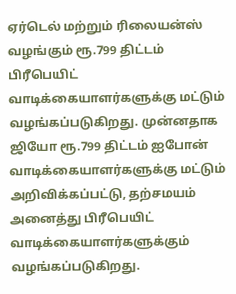ஏர்டெல் மற்றும் ரிலையன்ஸ் வழங்கும் ரூ.799 திட்டம் பிரீபெயிட் வாடிக்கையாளர்களுக்கு மட்டும் வழங்கப்படுகிறது. முன்னதாக ஜியோ ரூ.799 திட்டம் ஐபோன் வாடிக்கையாளர்களுக்கு மட்டும் அறிவிக்கப்பட்டு, தற்சமயம் அனைத்து பிரீபெயிட் வாடிக்கையாளர்களுக்கும் வழங்கப்படுகிறது.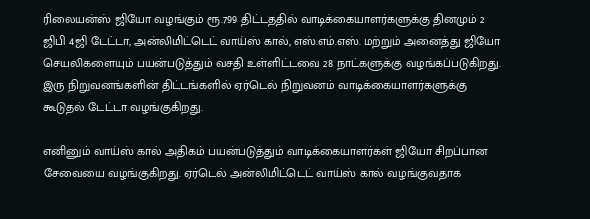ரிலையன்ஸ் ஜியோ வழங்கும் ரூ.799 திட்டததில் வாடிக்கையாளர்களுக்கு தினமும் 2 ஜிபி 4ஜி டேட்டா, அன்லிமிட்டெட் வாய்ஸ் கால், எஸ்.எம்.எஸ். மற்றும் அனைத்து ஜியோ செயலிகளையும் பயன்படுத்தும் வசதி உள்ளிட்டவை 28 நாட்களுக்கு வழங்கப்படுகிறது. இரு நிறுவனங்களின் திட்டங்களில் ஏர்டெல் நிறுவனம் வாடிக்கையாளர்களுக்கு கூடுதல் டேட்டா வழங்குகிறது.

எனினும் வாய்ஸ் கால் அதிகம் பயன்படுத்தும் வாடிக்கையாளர்கள் ஜியோ சிறப்பான சேவையை வழங்குகிறது. ஏர்டெல் அன்லிமிட்டெட் வாய்ஸ் கால் வழங்குவதாக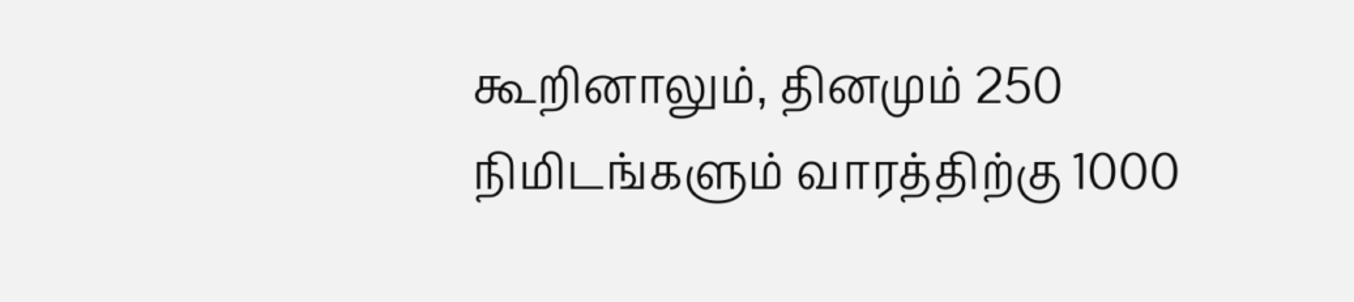கூறினாலும், தினமும் 250 நிமிடங்களும் வாரத்திற்கு 1000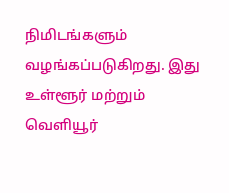நிமிடங்களும் வழங்கப்படுகிறது. இது உள்ளூர் மற்றும் வெளியூர்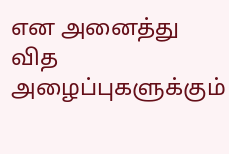என அனைத்து வித அழைப்புகளுக்கும்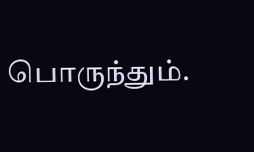பொருந்தும்.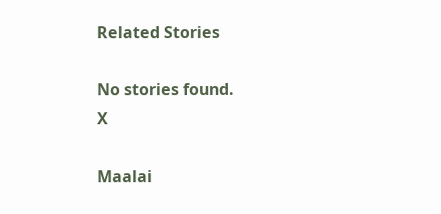Related Stories

No stories found.
X

Maalai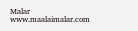Malar
www.maalaimalar.com